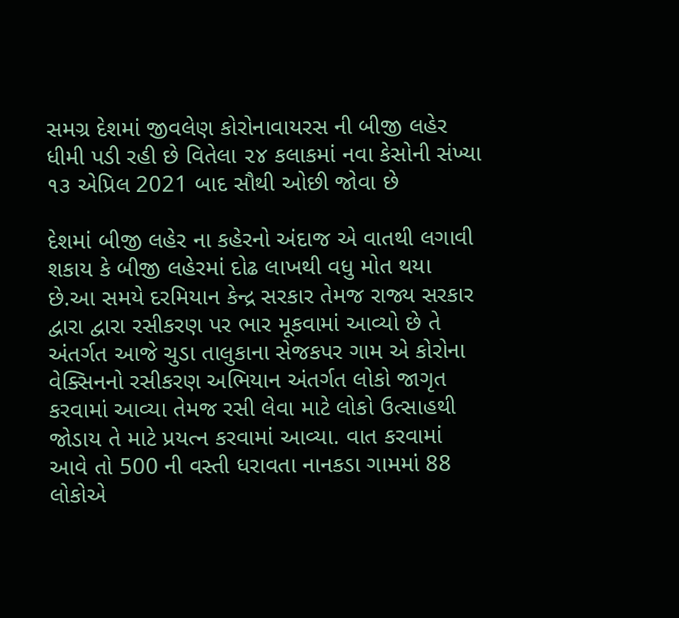સમગ્ર દેશમાં જીવલેણ કોરોનાવાયરસ ની બીજી લહેર ધીમી પડી રહી છે વિતેલા ૨૪ કલાકમાં નવા કેસોની સંખ્યા ૧૩ એપ્રિલ 2021 બાદ સૌથી ઓછી જોવા છે

દેશમાં બીજી લહેર ના કહેરનો અંદાજ એ વાતથી લગાવી શકાય કે બીજી લહેરમાં દોઢ લાખથી વધુ મોત થયા છે.આ સમયે દરમિયાન કેન્દ્ર સરકાર તેમજ રાજ્ય સરકાર દ્વારા દ્વારા રસીકરણ પર ભાર મૂકવામાં આવ્યો છે તે અંતર્ગત આજે ચુડા તાલુકાના સેજકપર ગામ એ કોરોના વેક્સિનનો રસીકરણ અભિયાન અંતર્ગત લોકો જાગૃત કરવામાં આવ્યા તેમજ રસી લેવા માટે લોકો ઉત્સાહથી જોડાય તે માટે પ્રયત્ન કરવામાં આવ્યા. વાત કરવામાં આવે તો 500 ની વસ્તી ધરાવતા નાનકડા ગામમાં 88 લોકોએ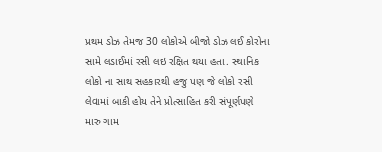પ્રથમ ડોઝ તેમજ 30 લોકોએ બીજો ડોઝ લઈ કોરોના સામે લડાઈમાં રસી લઇ રક્ષિત થયા હતા. સ્થાનિક લોકો ના સાથ સહકારથી હજુ પણ જે લોકો રસી લેવામાં બાકી હોય તેને પ્રોત્સાહિત કરી સંપૂર્ણપણે મારુ ગામ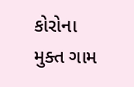કોરોના મુક્ત ગામ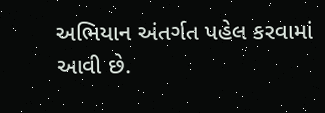અભિયાન અંતર્ગત પહેલ કરવામાં આવી છે.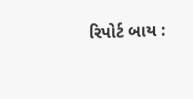રિપોર્ટ બાય :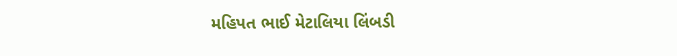મહિપત ભાઈ મેટાલિયા લિંબડી